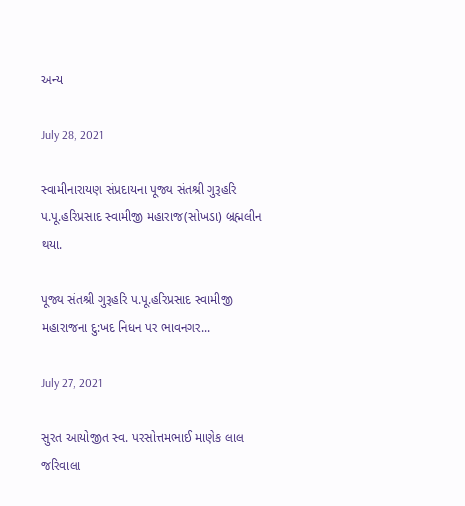અન્ય

July 28, 2021

સ્વામીનારાયણ સંપ્રદાયના પૂજ્ય સંતશ્રી ગુરૂહરિ પ.પૂ.હરિપ્રસાદ સ્વામીજી મહારાજ(સોખડા) બ્રહ્મલીન થયા.

પૂજ્ય સંતશ્રી ગુરૂહરિ પ.પૂ.હરિપ્રસાદ સ્વામીજી મહારાજના દુ:ખદ નિધન પર ભાવનગર...

July 27, 2021

સુરત આયોજીત સ્વ. પરસોત્તમભાઈ માણેક લાલ જરિવાલા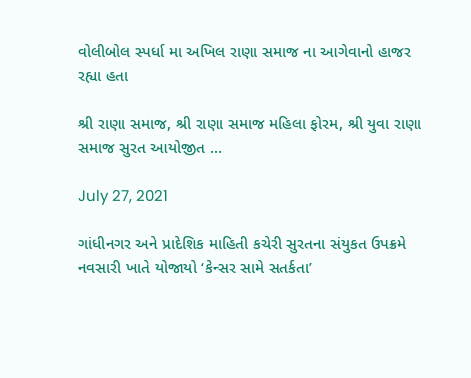વોલીબોલ સ્પર્ધા મા અખિલ રાણા સમાજ ના આગેવાનો હાજર રહ્યા હતા

શ્રી રાણા સમાજ, શ્રી રાણા સમાજ મહિલા ફોરમ, શ્રી યુવા રાણા સમાજ સુરત આયોજીત ...

July 27, 2021

ગાંધીનગર અને પ્રાદેશિક માહિતી કચેરી સુરતના સંયુકત ઉપક્રમે નવસારી ખાતે યોજાયો ‘કેન્સર સામે સતર્કતા’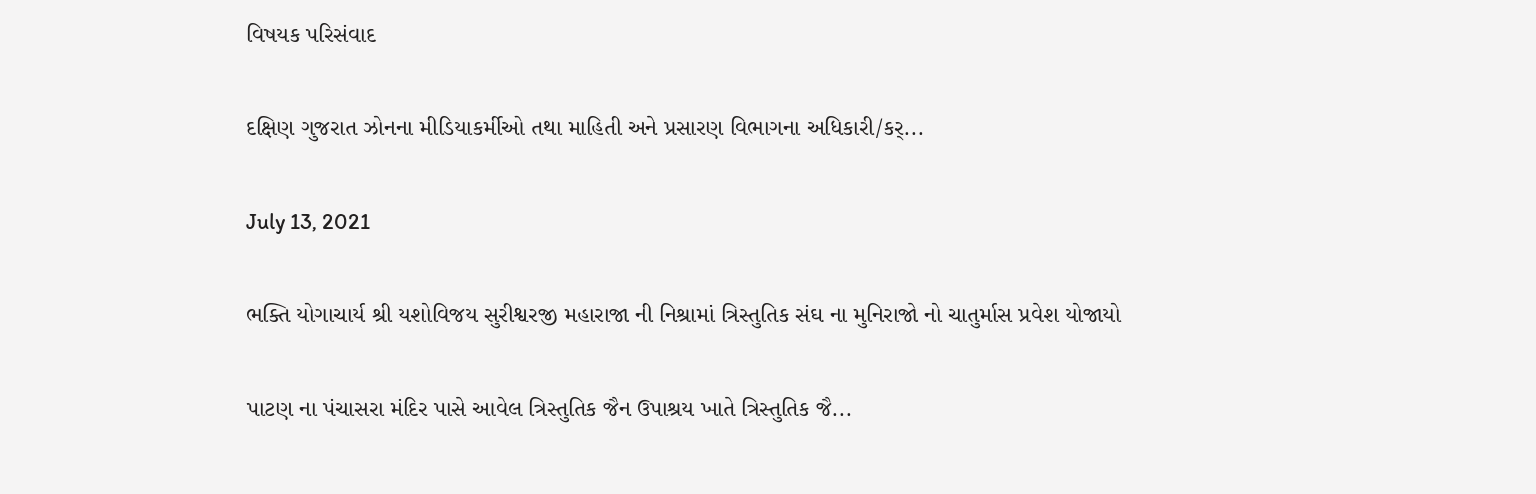વિષયક પરિસંવાદ

દક્ષિણ ગુજરાત ઝોનના મીડિયાકર્મીઓ તથા માહિતી અને પ્રસારણ વિભાગના અધિકારી/કર્...

July 13, 2021

ભક્તિ યોગાચાર્ય શ્રી યશોવિજય સુરીશ્વરજી મહારાજા ની નિશ્રામાં ત્રિસ્તુતિક સંઘ ના મુનિરાજો નો ચાતુર્માસ પ્રવેશ યોજાયો

પાટણ ના પંચાસરા મંદિર પાસે આવેલ ત્રિસ્તુતિક જૈન ઉપાશ્રય ખાતે ત્રિસ્તુતિક જૈ...